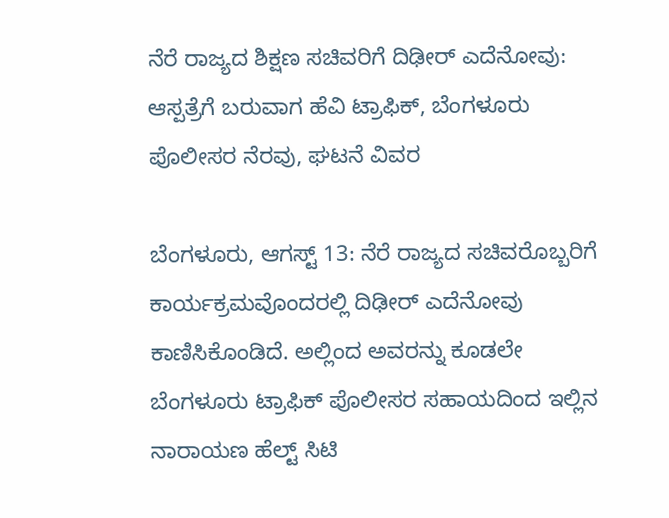ನೆರೆ ರಾಜ್ಯದ ಶಿಕ್ಷಣ ಸಚಿವರಿಗೆ ದಿಢೀರ್ ಎದೆನೋವು: ಆಸ್ಪತ್ರೆಗೆ ಬರುವಾಗ ಹೆವಿ ಟ್ರಾಫಿಕ್, ಬೆಂಗಳೂರು ಪೊಲೀಸರ ನೆರವು, ಘಟನೆ ವಿವರ

ಬೆಂಗಳೂರು, ಆಗಸ್ಟ್ 13: ನೆರೆ ರಾಜ್ಯದ ಸಚಿವರೊಬ್ಬರಿಗೆ ಕಾರ್ಯಕ್ರಮವೊಂದರಲ್ಲಿ ದಿಢೀರ್ ಎದೆನೋವು ಕಾಣಿಸಿಕೊಂಡಿದೆ. ಅಲ್ಲಿಂದ ಅವರನ್ನು ಕೂಡಲೇ ಬೆಂಗಳೂರು ಟ್ರಾಫಿಕ್ ಪೊಲೀಸರ ಸಹಾಯದಿಂದ ಇಲ್ಲಿನ ನಾರಾಯಣ ಹೆಲ್ಟ್ ಸಿಟಿ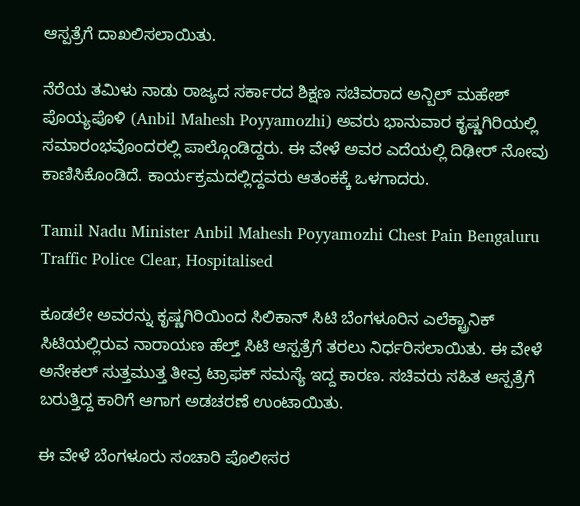ಆಸ್ಪತ್ರೆಗೆ ದಾಖಲಿಸಲಾಯಿತು.

ನೆರೆಯ ತಮಿಳು ನಾಡು ರಾಜ್ಯದ ಸರ್ಕಾರದ ಶಿಕ್ಷಣ ಸಚಿವರಾದ ಅನ್ಬಿಲ್ ಮಹೇಶ್ ಪೊಯ್ಯಪೊಳಿ (Anbil Mahesh Poyyamozhi) ಅವರು ಭಾನುವಾರ ಕೃಷ್ಣಗಿರಿಯಲ್ಲಿ ಸಮಾರಂಭವೊಂದರಲ್ಲಿ ಪಾಲ್ಗೊಂಡಿದ್ದರು. ಈ ವೇಳೆ ಅವರ ಎದೆಯಲ್ಲಿ ದಿಢೀರ್ ನೋವು ಕಾಣಿಸಿಕೊಂಡಿದೆ. ಕಾರ್ಯಕ್ರಮದಲ್ಲಿದ್ದವರು ಆತಂಕಕ್ಕೆ ಒಳಗಾದರು.

Tamil Nadu Minister Anbil Mahesh Poyyamozhi Chest Pain Bengaluru Traffic Police Clear, Hospitalised

ಕೂಡಲೇ ಅವರನ್ನು ಕೃಷ್ಣಗಿರಿಯಿಂದ ಸಿಲಿಕಾನ್ ಸಿಟಿ ಬೆಂಗಳೂರಿನ ಎಲೆಕ್ಟ್ರಾನಿಕ್ ಸಿಟಿಯಲ್ಲಿರುವ ನಾರಾಯಣ ಹೆಲ್ತ್ ಸಿಟಿ ಆಸ್ಪತ್ರೆಗೆ ತರಲು ನಿರ್ಧರಿಸಲಾಯಿತು. ಈ ವೇಳೆ ಅನೇಕಲ್ ಸುತ್ತಮುತ್ತ ತೀವ್ರ ಟ್ರಾಫಕ್ ಸಮಸ್ಯೆ ಇದ್ದ ಕಾರಣ. ಸಚಿವರು ಸಹಿತ ಆಸ್ಪತ್ರೆಗೆ ಬರುತ್ತಿದ್ದ ಕಾರಿಗೆ ಆಗಾಗ ಅಡಚರಣೆ ಉಂಟಾಯಿತು.

ಈ ವೇಳೆ ಬೆಂಗಳೂರು ಸಂಚಾರಿ ಪೊಲೀಸರ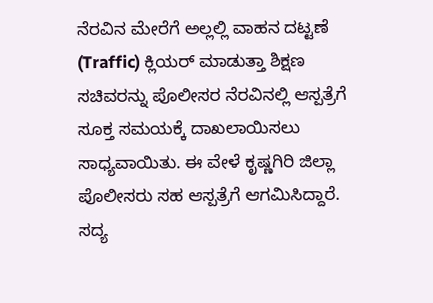ನೆರವಿನ ಮೇರೆಗೆ ಅಲ್ಲಲ್ಲಿ ವಾಹನ ದಟ್ಟಣೆ (Traffic) ಕ್ಲಿಯರ್ ಮಾಡುತ್ತಾ ಶಿಕ್ಷಣ ಸಚಿವರನ್ನು ಪೊಲೀಸರ ನೆರವಿನಲ್ಲಿ ಆಸ್ಪತ್ರೆಗೆ ಸೂಕ್ತ ಸಮಯಕ್ಕೆ ದಾಖಲಾಯಿಸಲು ಸಾಧ್ಯವಾಯಿತು. ಈ ವೇಳೆ ಕೃಷ್ಣಗಿರಿ ಜಿಲ್ಲಾ ಪೊಲೀಸರು ಸಹ ಆಸ್ಪತ್ರೆಗೆ ಆಗಮಿಸಿದ್ದಾರೆ. ಸದ್ಯ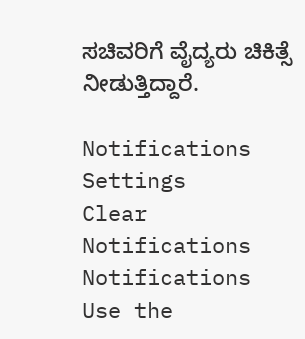ಸಚಿವರಿಗೆ ವೈದ್ಯರು ಚಿಕಿತ್ಸೆ ನೀಡುತ್ತಿದ್ದಾರೆ.

Notifications
Settings
Clear Notifications
Notifications
Use the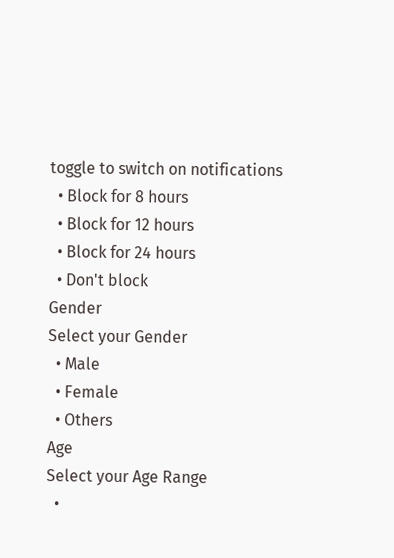toggle to switch on notifications
  • Block for 8 hours
  • Block for 12 hours
  • Block for 24 hours
  • Don't block
Gender
Select your Gender
  • Male
  • Female
  • Others
Age
Select your Age Range
  •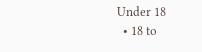Under 18
  • 18 to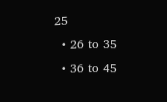25
  • 26 to 35
  • 36 to 45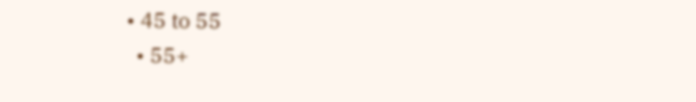• 45 to 55
  • 55+